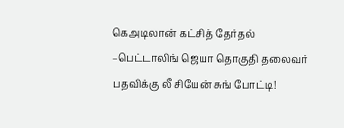கெஅடிலான் கட்சித் தேர்தல் –பெட்டாலிங் ஜெயா தொகுதி தலைவர் பதவிக்கு லீ சியேன் சுங் போட்டி!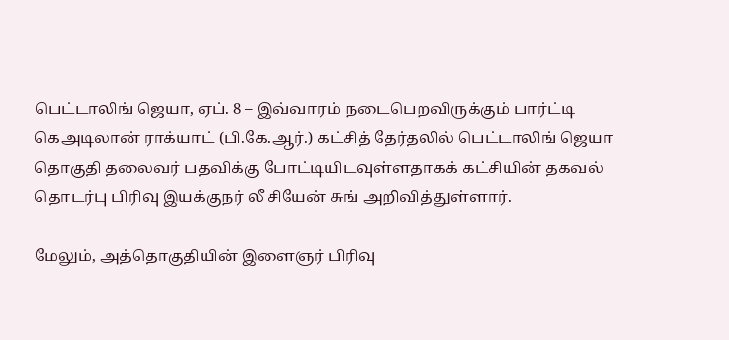பெட்டாலிங் ஜெயா, ஏப். 8 – இவ்வாரம் நடைபெறவிருக்கும் பார்ட்டி
கெஅடிலான் ராக்யாட் (பி.கே.ஆர்.) கட்சித் தேர்தலில் பெட்டாலிங் ஜெயா
தொகுதி தலைவர் பதவிக்கு போட்டியிடவுள்ளதாகக் கட்சியின் தகவல்
தொடர்பு பிரிவு இயக்குநர் லீ சியேன் சுங் அறிவித்துள்ளார்.

மேலும், அத்தொகுதியின் இளைஞர் பிரிவு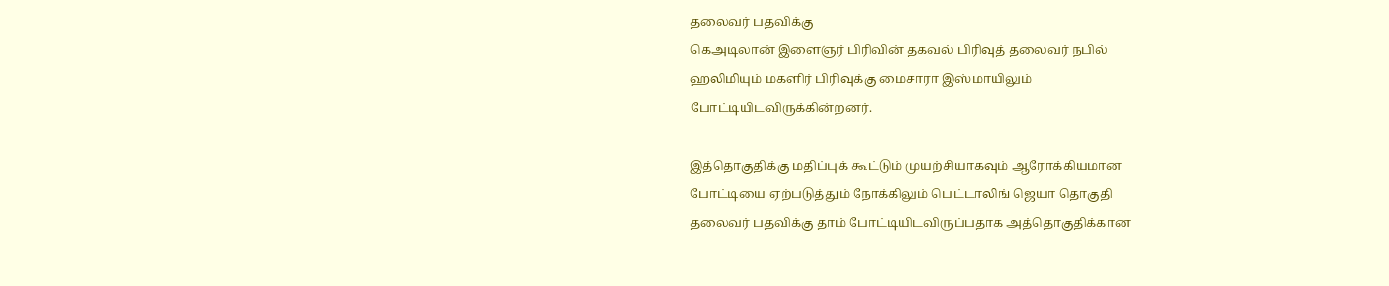தலைவர் பதவிக்கு
கெஅடிலான் இளைஞர் பிரிவின் தகவல் பிரிவுத் தலைவர் நபில்
ஹலிமியும் மகளிர் பிரிவுக்கு மைசாரா இஸ்மாயிலும்
போட்டியிடவிருக்கின்றனர்.

இத்தொகுதிக்கு மதிப்புக் கூட்டும் முயற்சியாகவும் ஆரோக்கியமான
போட்டியை ஏற்படுத்தும் நோக்கிலும் பெட்டாலிங் ஜெயா தொகுதி
தலைவர் பதவிக்கு தாம் போட்டியிடவிருப்பதாக அத்தொகுதிக்கான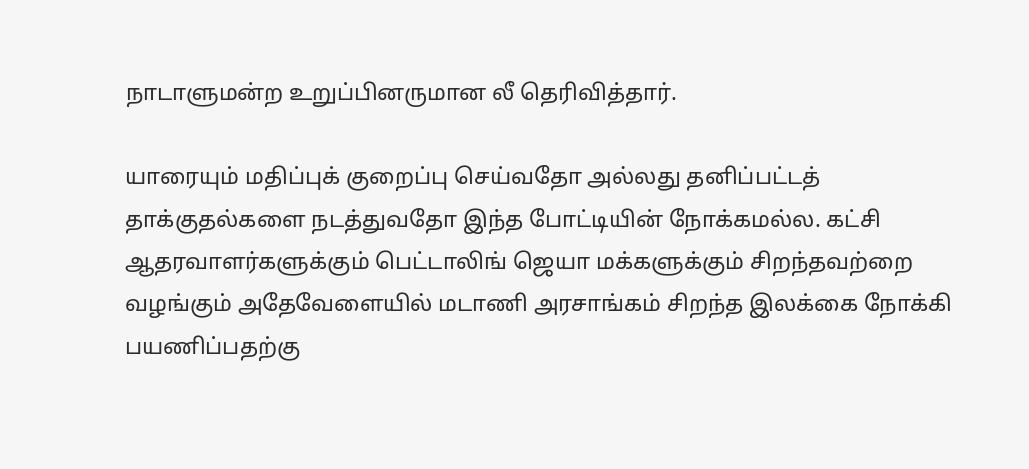நாடாளுமன்ற உறுப்பினருமான லீ தெரிவித்தார்.

யாரையும் மதிப்புக் குறைப்பு செய்வதோ அல்லது தனிப்பட்டத்
தாக்குதல்களை நடத்துவதோ இந்த போட்டியின் நோக்கமல்ல. கட்சி
ஆதரவாளர்களுக்கும் பெட்டாலிங் ஜெயா மக்களுக்கும் சிறந்தவற்றை
வழங்கும் அதேவேளையில் மடாணி அரசாங்கம் சிறந்த இலக்கை நோக்கி
பயணிப்பதற்கு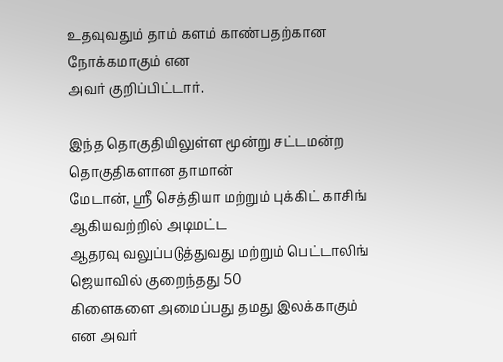உதவுவதும் தாம் களம் காண்பதற்கான நோக்கமாகும் என
அவர் குறிப்பிட்டார்.

இந்த தொகுதியிலுள்ள மூன்று சட்டமன்ற தொகுதிகளான தாமான்
மேடான், ஸ்ரீ செத்தியா மற்றும் புக்கிட் காசிங் ஆகியவற்றில் அடிமட்ட
ஆதரவு வலுப்படுத்துவது மற்றும் பெட்டாலிங் ஜெயாவில் குறைந்தது 50
கிளைகளை அமைப்பது தமது இலக்காகும் என அவர்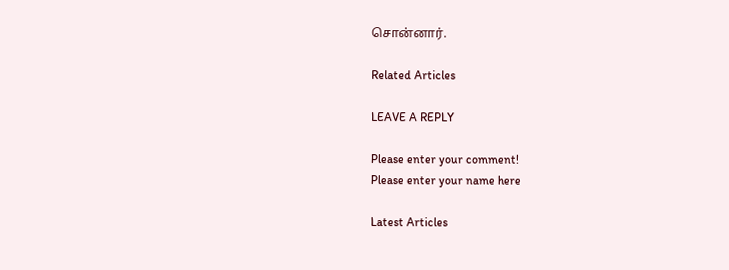சொன்னார்.

Related Articles

LEAVE A REPLY

Please enter your comment!
Please enter your name here

Latest Articles